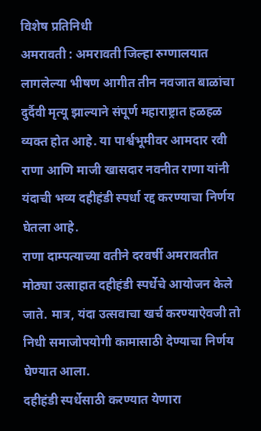विशेष प्रतिनिधी
अमरावती : अमरावती जिल्हा रुग्णालयात लागलेल्या भीषण आगीत तीन नवजात बाळांचा दुर्दैवी मृत्यू झाल्याने संपूर्ण महाराष्ट्रात हळहळ व्यक्त होत आहे. या पार्श्वभूमीवर आमदार रवी राणा आणि माजी खासदार नवनीत राणा यांनी यंदाची भव्य दहीहंडी स्पर्धा रद्द करण्याचा निर्णय घेतला आहे.
राणा दाम्पत्याच्या वतीने दरवर्षी अमरावतीत मोठ्या उत्साहात दहीहंडी स्पर्धेचे आयोजन केले जाते. मात्र, यंदा उत्सवाचा खर्च करण्याऐवजी तो निधी समाजोपयोगी कामासाठी देण्याचा निर्णय घेण्यात आला.
दहीहंडी स्पर्धेसाठी करण्यात येणारा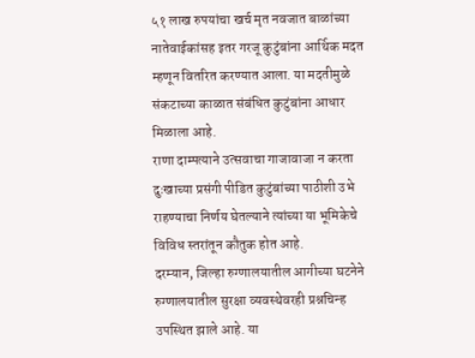५१ लाख रुपयांचा खर्च मृत नवजात बाळांच्या नातेवाईकांसह इतर गरजू कुटुंबांना आर्थिक मदत म्हणून वितरित करण्यात आला. या मदतीमुळे संकटाच्या काळात संबंधित कुटुंबांना आधार मिळाला आहे.
राणा दाम्पत्याने उत्सवाचा गाजावाजा न करता दुःखाच्या प्रसंगी पीडित कुटुंबांच्या पाठीशी उभे राहण्याचा निर्णय घेतल्याने त्यांच्या या भूमिकेचे विविध स्तरांतून कौतुक होत आहे.
दरम्यान, जिल्हा रुग्णालयातील आगीच्या घटनेने रुग्णालयातील सुरक्षा व्यवस्थेवरही प्रश्नचिन्ह उपस्थित झाले आहे. या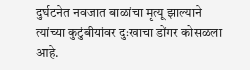दुर्घटनेत नवजात बाळांचा मृत्यू झाल्याने त्यांच्या कुटुंबीयांवर दुःखाचा डोंगर कोसळला आहे.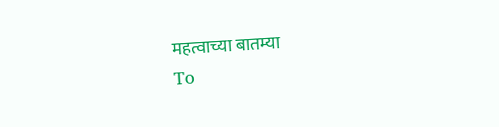महत्वाच्या बातम्या
To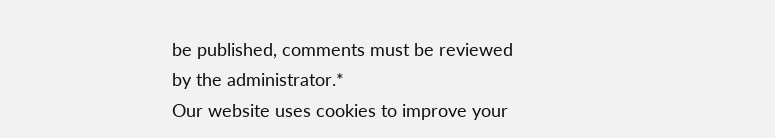be published, comments must be reviewed by the administrator.*
Our website uses cookies to improve your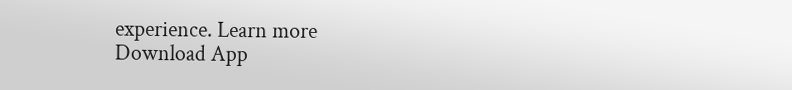experience. Learn more
Download App